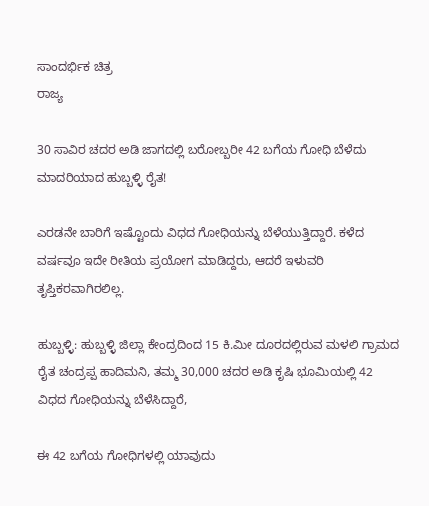ಸಾಂದರ್ಭಿಕ ಚಿತ್ರ
ರಾಜ್ಯ

30 ಸಾವಿರ ಚದರ ಅಡಿ ಜಾಗದಲ್ಲಿ ಬರೋಬ್ಬರೀ 42 ಬಗೆಯ ಗೋಧಿ ಬೆಳೆದು ಮಾದರಿಯಾದ ಹುಬ್ಬಳ್ಳಿ ರೈತ!

ಎರಡನೇ ಬಾರಿಗೆ ಇಷ್ಟೊಂದು ವಿಧದ ಗೋಧಿಯನ್ನು ಬೆಳೆಯುತ್ತಿದ್ದಾರೆ. ಕಳೆದ ವರ್ಷವೂ ಇದೇ ರೀತಿಯ ಪ್ರಯೋಗ ಮಾಡಿದ್ದರು, ಆದರೆ ಇಳುವರಿ ತೃಪ್ತಿಕರವಾಗಿರಲಿಲ್ಲ.

ಹುಬ್ಬಳ್ಳಿ: ಹುಬ್ಬಳ್ಳಿ ಜಿಲ್ಲಾ ಕೇಂದ್ರದಿಂದ 15 ಕಿ.ಮೀ ದೂರದಲ್ಲಿರುವ ಮಳಲಿ ಗ್ರಾಮದ ರೈತ ಚಂದ್ರಪ್ಪ ಹಾದಿಮನಿ, ತಮ್ಮ 30,000 ಚದರ ಅಡಿ ಕೃಷಿ ಭೂಮಿಯಲ್ಲಿ 42 ವಿಧದ ಗೋಧಿಯನ್ನು ಬೆಳೆಸಿದ್ದಾರೆ,

ಈ 42 ಬಗೆಯ ಗೋಧಿಗಳಲ್ಲಿ ಯಾವುದು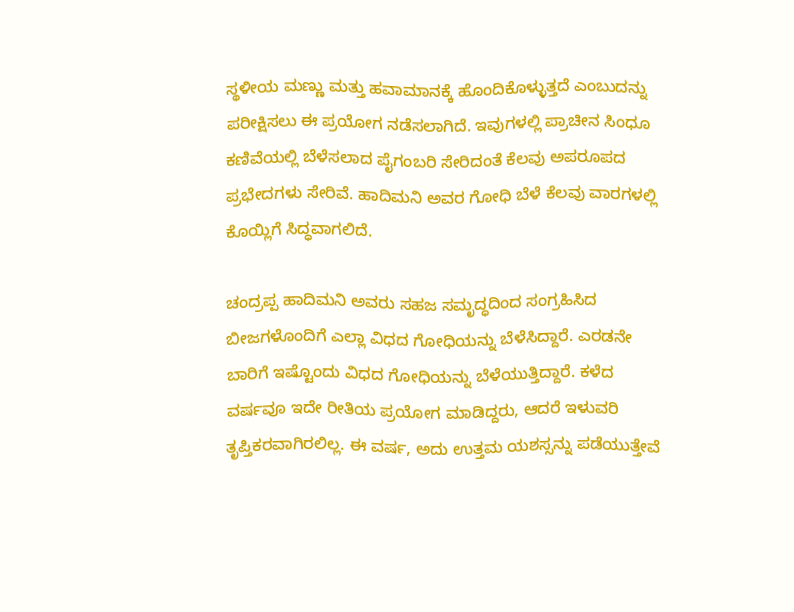ಸ್ಥಳೀಯ ಮಣ್ಣು ಮತ್ತು ಹವಾಮಾನಕ್ಕೆ ಹೊಂದಿಕೊಳ್ಳುತ್ತದೆ ಎಂಬುದನ್ನು ಪರೀಕ್ಷಿಸಲು ಈ ಪ್ರಯೋಗ ನಡೆಸಲಾಗಿದೆ. ಇವುಗಳಲ್ಲಿ ಪ್ರಾಚೀನ ಸಿಂಧೂ ಕಣಿವೆಯಲ್ಲಿ ಬೆಳೆಸಲಾದ ಪೈಗಂಬರಿ ಸೇರಿದಂತೆ ಕೆಲವು ಅಪರೂಪದ ಪ್ರಭೇದಗಳು ಸೇರಿವೆ. ಹಾದಿಮನಿ ಅವರ ಗೋಧಿ ಬೆಳೆ ಕೆಲವು ವಾರಗಳಲ್ಲಿ ಕೊಯ್ಲಿಗೆ ಸಿದ್ಧವಾಗಲಿದೆ.

ಚಂದ್ರಪ್ಪ ಹಾದಿಮನಿ ಅವರು ಸಹಜ ಸಮೃದ್ಧದಿಂದ ಸಂಗ್ರಹಿಸಿದ ಬೀಜಗಳೊಂದಿಗೆ ಎಲ್ಲಾ ವಿಧದ ಗೋಧಿಯನ್ನು ಬೆಳೆಸಿದ್ದಾರೆ. ಎರಡನೇ ಬಾರಿಗೆ ಇಷ್ಟೊಂದು ವಿಧದ ಗೋಧಿಯನ್ನು ಬೆಳೆಯುತ್ತಿದ್ದಾರೆ. ಕಳೆದ ವರ್ಷವೂ ಇದೇ ರೀತಿಯ ಪ್ರಯೋಗ ಮಾಡಿದ್ದರು, ಆದರೆ ಇಳುವರಿ ತೃಪ್ತಿಕರವಾಗಿರಲಿಲ್ಲ. ಈ ವರ್ಷ, ಅದು ಉತ್ತಮ ಯಶಸ್ಸನ್ನು ಪಡೆಯುತ್ತೇವೆ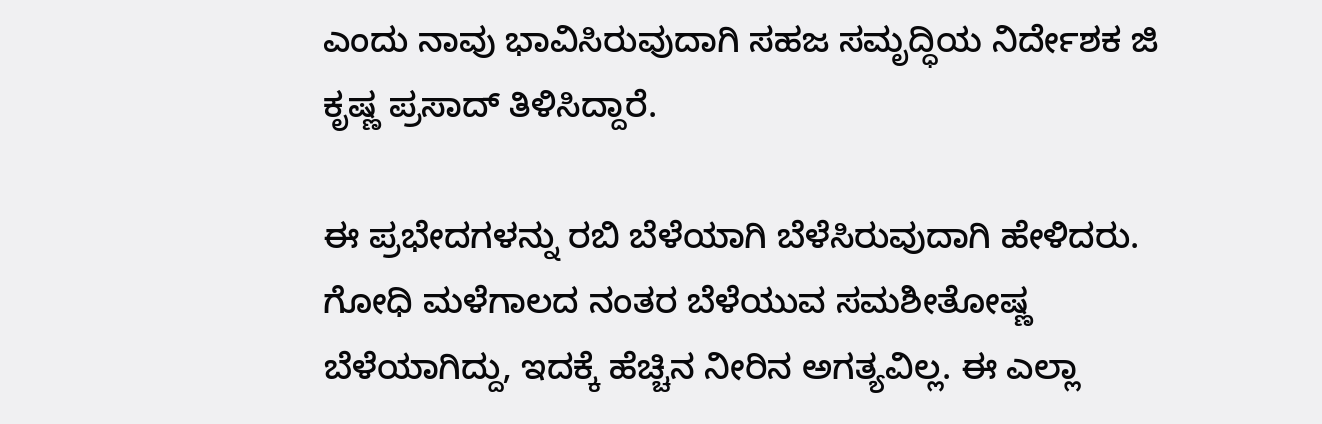ಎಂದು ನಾವು ಭಾವಿಸಿರುವುದಾಗಿ ಸಹಜ ಸಮೃದ್ಧಿಯ ನಿರ್ದೇಶಕ ಜಿ ಕೃಷ್ಣ ಪ್ರಸಾದ್ ತಿಳಿಸಿದ್ದಾರೆ.

ಈ ಪ್ರಭೇದಗಳನ್ನು ರಬಿ ಬೆಳೆಯಾಗಿ ಬೆಳೆಸಿರುವುದಾಗಿ ಹೇಳಿದರು. ಗೋಧಿ ಮಳೆಗಾಲದ ನಂತರ ಬೆಳೆಯುವ ಸಮಶೀತೋಷ್ಣ ಬೆಳೆಯಾಗಿದ್ದು, ಇದಕ್ಕೆ ಹೆಚ್ಚಿನ ನೀರಿನ ಅಗತ್ಯವಿಲ್ಲ. ಈ ಎಲ್ಲಾ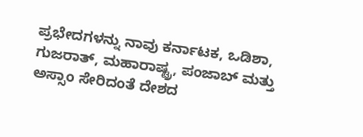ಪ್ರಭೇದಗಳನ್ನು ನಾವು ಕರ್ನಾಟಕ, ಒಡಿಶಾ, ಗುಜರಾತ್, ಮಹಾರಾಷ್ಟ್ರ, ಪಂಜಾಬ್ ಮತ್ತು ಅಸ್ಸಾಂ ಸೇರಿದಂತೆ ದೇಶದ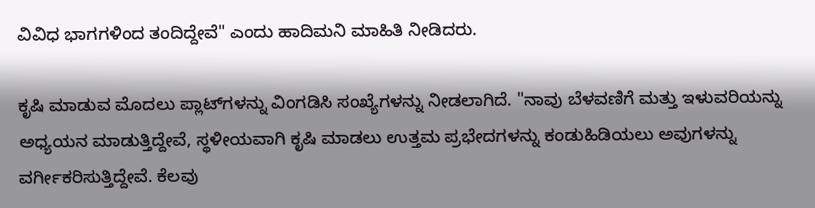ವಿವಿಧ ಭಾಗಗಳಿಂದ ತಂದಿದ್ದೇವೆ" ಎಂದು ಹಾದಿಮನಿ ಮಾಹಿತಿ ನೀಡಿದರು.

ಕೃಷಿ ಮಾಡುವ ಮೊದಲು ಪ್ಲಾಟ್‌ಗಳನ್ನು ವಿಂಗಡಿಸಿ ಸಂಖ್ಯೆಗಳನ್ನು ನೀಡಲಾಗಿದೆ. "ನಾವು ಬೆಳವಣಿಗೆ ಮತ್ತು ಇಳುವರಿಯನ್ನು ಅಧ್ಯಯನ ಮಾಡುತ್ತಿದ್ದೇವೆ, ಸ್ಥಳೀಯವಾಗಿ ಕೃಷಿ ಮಾಡಲು ಉತ್ತಮ ಪ್ರಭೇದಗಳನ್ನು ಕಂಡುಹಿಡಿಯಲು ಅವುಗಳನ್ನು ವರ್ಗೀಕರಿಸುತ್ತಿದ್ದೇವೆ. ಕೆಲವು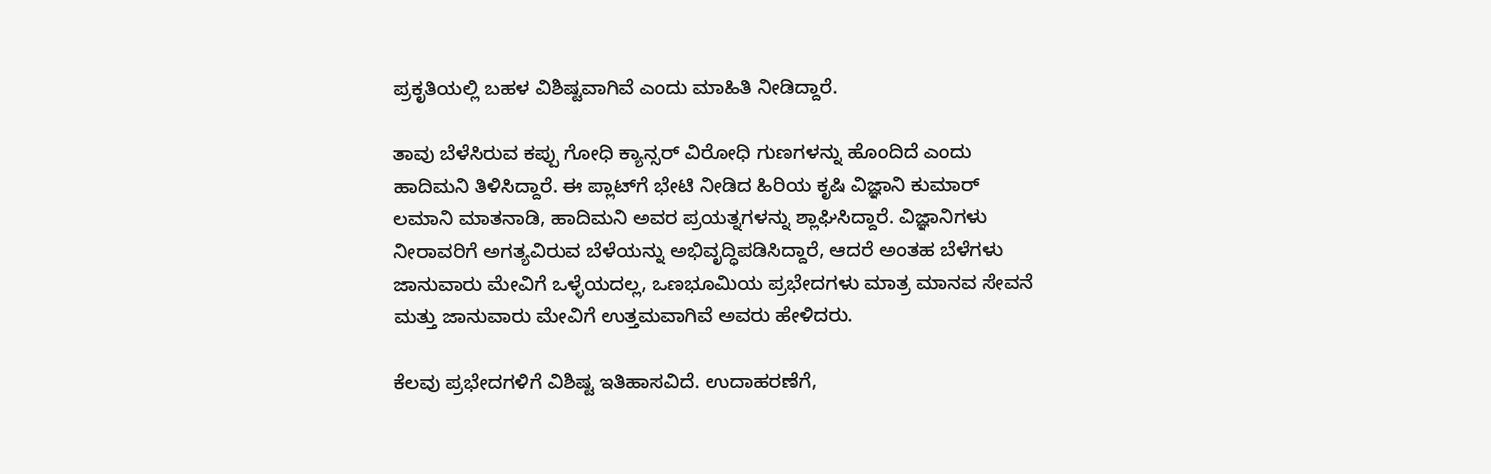ಪ್ರಕೃತಿಯಲ್ಲಿ ಬಹಳ ವಿಶಿಷ್ಟವಾಗಿವೆ ಎಂದು ಮಾಹಿತಿ ನೀಡಿದ್ದಾರೆ.

ತಾವು ಬೆಳೆಸಿರುವ ಕಪ್ಪು ಗೋಧಿ ಕ್ಯಾನ್ಸರ್ ವಿರೋಧಿ ಗುಣಗಳನ್ನು ಹೊಂದಿದೆ ಎಂದು ಹಾದಿಮನಿ ತಿಳಿಸಿದ್ದಾರೆ. ಈ ಪ್ಲಾಟ್‌ಗೆ ಭೇಟಿ ನೀಡಿದ ಹಿರಿಯ ಕೃಷಿ ವಿಜ್ಞಾನಿ ಕುಮಾರ್ ಲಮಾನಿ ಮಾತನಾಡಿ, ಹಾದಿಮನಿ ಅವರ ಪ್ರಯತ್ನಗಳನ್ನು ಶ್ಲಾಘಿಸಿದ್ದಾರೆ. ವಿಜ್ಞಾನಿಗಳು ನೀರಾವರಿಗೆ ಅಗತ್ಯವಿರುವ ಬೆಳೆಯನ್ನು ಅಭಿವೃದ್ಧಿಪಡಿಸಿದ್ದಾರೆ, ಆದರೆ ಅಂತಹ ಬೆಳೆಗಳು ಜಾನುವಾರು ಮೇವಿಗೆ ಒಳ್ಳೆಯದಲ್ಲ, ಒಣಭೂಮಿಯ ಪ್ರಭೇದಗಳು ಮಾತ್ರ ಮಾನವ ಸೇವನೆ ಮತ್ತು ಜಾನುವಾರು ಮೇವಿಗೆ ಉತ್ತಮವಾಗಿವೆ ಅವರು ಹೇಳಿದರು.

ಕೆಲವು ಪ್ರಭೇದಗಳಿಗೆ ವಿಶಿಷ್ಟ ಇತಿಹಾಸವಿದೆ. ಉದಾಹರಣೆಗೆ,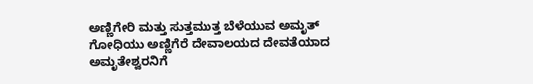ಅಣ್ಣಿಗೇರಿ ಮತ್ತು ಸುತ್ತಮುತ್ತ ಬೆಳೆಯುವ ಅಮೃತ್ ಗೋಧಿಯು ಅಣ್ಣಿಗೆರೆ ದೇವಾಲಯದ ದೇವತೆಯಾದ ಅಮೃತೇಶ್ವರನಿಗೆ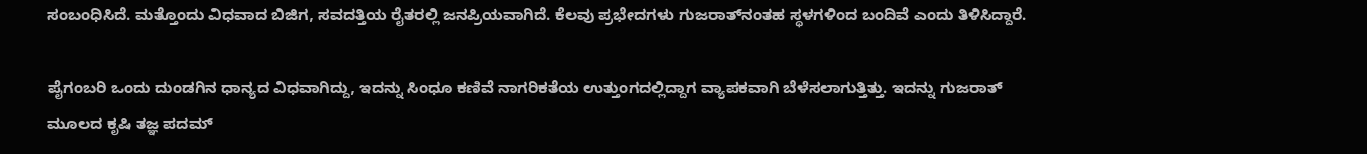ಸಂಬಂಧಿಸಿದೆ. ಮತ್ತೊಂದು ವಿಧವಾದ ಬಿಜಿಗ, ಸವದತ್ತಿಯ ರೈತರಲ್ಲಿ ಜನಪ್ರಿಯವಾಗಿದೆ. ಕೆಲವು ಪ್ರಭೇದಗಳು ಗುಜರಾತ್‌ನಂತಹ ಸ್ಥಳಗಳಿಂದ ಬಂದಿವೆ ಎಂದು ತಿಳಿಸಿದ್ದಾರೆ.

ಪೈಗಂಬರಿ ಒಂದು ದುಂಡಗಿನ ಧಾನ್ಯದ ವಿಧವಾಗಿದ್ದು, ಇದನ್ನು ಸಿಂಧೂ ಕಣಿವೆ ನಾಗರಿಕತೆಯ ಉತ್ತುಂಗದಲ್ಲಿದ್ದಾಗ ವ್ಯಾಪಕವಾಗಿ ಬೆಳೆಸಲಾಗುತ್ತಿತ್ತು. ಇದನ್ನು ಗುಜರಾತ್ ಮೂಲದ ಕೃಷಿ ತಜ್ಞ ಪದಮ್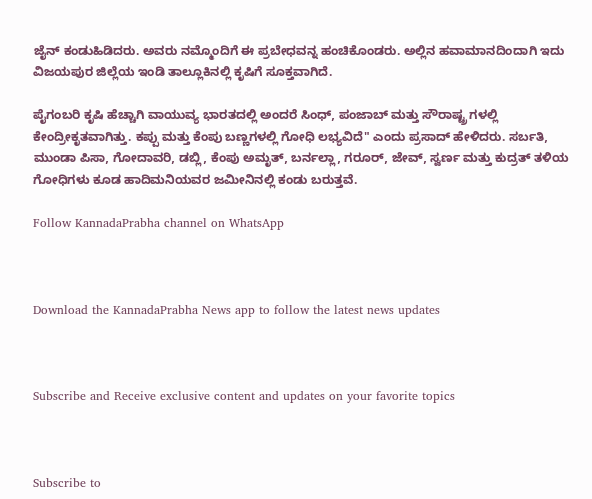ಜೈನ್ ಕಂಡುಹಿಡಿದರು. ಅವರು ನಮ್ಮೊಂದಿಗೆ ಈ ಪ್ರಬೇಧವನ್ನ ಹಂಚಿಕೊಂಡರು. ಅಲ್ಲಿನ ಹವಾಮಾನದಿಂದಾಗಿ ಇದು ವಿಜಯಪುರ ಜಿಲ್ಲೆಯ ಇಂಡಿ ತಾಲ್ಲೂಕಿನಲ್ಲಿ ಕೃಷಿಗೆ ಸೂಕ್ತವಾಗಿದೆ.

ಪೈಗಂಬರಿ ಕೃಷಿ ಹೆಚ್ಚಾಗಿ ವಾಯುವ್ಯ ಭಾರತದಲ್ಲಿ ಅಂದರೆ ಸಿಂಧ್, ಪಂಜಾಬ್ ಮತ್ತು ಸೌರಾಷ್ಟ್ರ ಗಳಲ್ಲಿ ಕೇಂದ್ರೀಕೃತವಾಗಿತ್ತು. ಕಪ್ಪು ಮತ್ತು ಕೆಂಪು ಬಣ್ಣಗಳಲ್ಲಿ ಗೋಧಿ ಲಭ್ಯವಿದೆ" ಎಂದು ಪ್ರಸಾದ್ ಹೇಳಿದರು. ಸರ್ಬತಿ, ಮುಂಡಾ ಪಿಸಾ, ಗೋದಾವರಿ, ಡಬ್ಲಿ, ಕೆಂಪು ಅಮೃತ್, ಬರ್ನಲ್ಲಾ, ಗರೂರ್, ಜೇವ್, ಸ್ವರ್ಣ ಮತ್ತು ಕುದ್ರತ್ ತಳಿಯ ಗೋಧಿಗಳು ಕೂಡ ಹಾದಿಮನಿಯವರ ಜಮೀನಿನಲ್ಲಿ ಕಂಡು ಬರುತ್ತವೆ.

Follow KannadaPrabha channel on WhatsApp



Download the KannadaPrabha News app to follow the latest news updates



Subscribe and Receive exclusive content and updates on your favorite topics



Subscribe to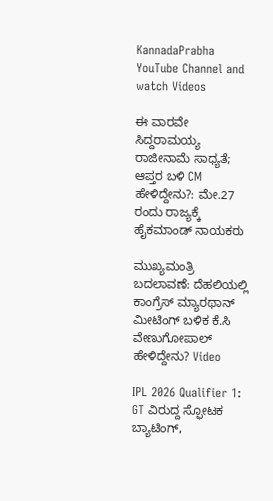KannadaPrabha YouTube Channel and watch Videos

ಈ ವಾರವೇ ಸಿದ್ದರಾಮಯ್ಯ ರಾಜೀನಾಮೆ ಸಾಧ್ಯತೆ; ಆಪ್ತರ ಬಳಿ CM ಹೇಳಿದ್ದೇನು?: ಮೇ.27 ರಂದು ರಾಜ್ಯಕ್ಕೆ ಹೈಕಮಾಂಡ್ ನಾಯಕರು

ಮುಖ್ಯಮಂತ್ರಿ ಬದಲಾವಣೆ: ದೆಹಲಿಯಲ್ಲಿ ಕಾಂಗ್ರೆಸ್‌ ಮ್ಯಾರಥಾನ್‌ ಮೀಟಿಂಗ್ ಬಳಿಕ ಕೆ.ಸಿ ವೇಣುಗೋಪಾಲ್ ಹೇಳಿದ್ದೇನು? Video

IPL 2026 Qualifier 1: GT ವಿರುದ್ದ ಸ್ಫೋಟಕ ಬ್ಯಾಟಿಂಗ್,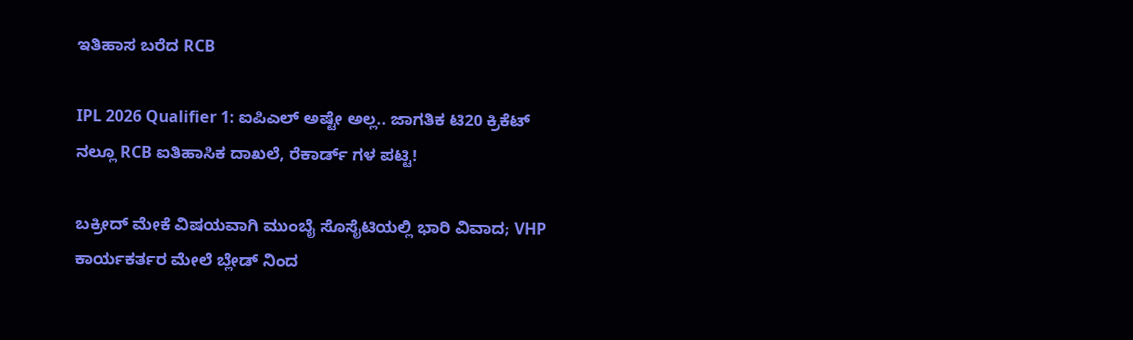ಇತಿಹಾಸ ಬರೆದ RCB

IPL 2026 Qualifier 1: ಐಪಿಎಲ್ ಅಷ್ಟೇ ಅಲ್ಲ.. ಜಾಗತಿಕ ಟಿ20 ಕ್ರಿಕೆಟ್ ನಲ್ಲೂ RCB ಐತಿಹಾಸಿಕ ದಾಖಲೆ, ರೆಕಾರ್ಡ್ ಗಳ ಪಟ್ಟಿ!

ಬಕ್ರೀದ್ ಮೇಕೆ ವಿಷಯವಾಗಿ ಮುಂಬೈ ಸೊಸೈಟಿಯಲ್ಲಿ ಭಾರಿ ವಿವಾದ; VHP ಕಾರ್ಯಕರ್ತರ ಮೇಲೆ ಬ್ಲೇಡ್ ನಿಂದ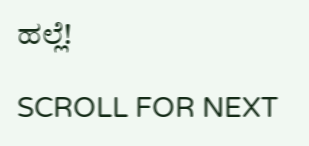ಹಲ್ಲೆ!

SCROLL FOR NEXT